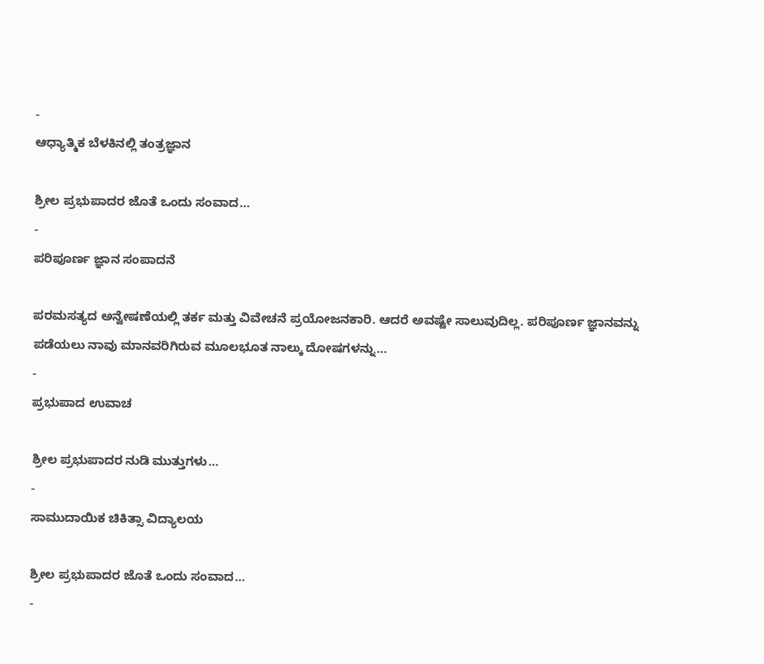-
ಆಧ್ಯಾತ್ಮಿಕ ಬೆಳಕಿನಲ್ಲಿ ತಂತ್ರಜ್ಞಾನ

ಶ್ರೀಲ ಪ್ರಭುಪಾದರ ಜೊತೆ ಒಂದು ಸಂವಾದ…
-
ಪರಿಪೂರ್ಣ ಜ್ಞಾನ ಸಂಪಾದನೆ

ಪರಮಸತ್ಯದ ಅನ್ವೇಷಣೆಯಲ್ಲಿ ತರ್ಕ ಮತ್ತು ವಿವೇಚನೆ ಪ್ರಯೋಜನಕಾರಿ. ಆದರೆ ಅವಷ್ಟೇ ಸಾಲುವುದಿಲ್ಲ. ಪರಿಪೂರ್ಣ ಜ್ಞಾನವನ್ನು ಪಡೆಯಲು ನಾವು ಮಾನವರಿಗಿರುವ ಮೂಲಭೂತ ನಾಲ್ಕು ದೋಷಗಳನ್ನು…
-
ಪ್ರಭುಪಾದ ಉವಾಚ

ಶ್ರೀಲ ಪ್ರಭುಪಾದರ ನುಡಿ ಮುತ್ತುಗಳು…
-
ಸಾಮುದಾಯಿಕ ಚಿಕಿತ್ಸಾ ವಿದ್ಯಾಲಯ

ಶ್ರೀಲ ಪ್ರಭುಪಾದರ ಜೊತೆ ಒಂದು ಸಂವಾದ…
-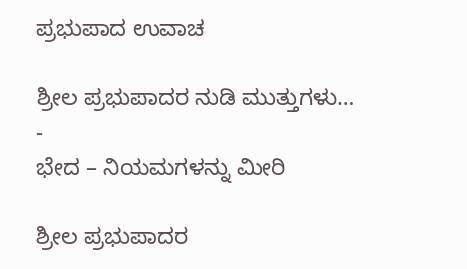ಪ್ರಭುಪಾದ ಉವಾಚ

ಶ್ರೀಲ ಪ್ರಭುಪಾದರ ನುಡಿ ಮುತ್ತುಗಳು…
-
ಭೇದ – ನಿಯಮಗಳನ್ನು ಮೀರಿ

ಶ್ರೀಲ ಪ್ರಭುಪಾದರ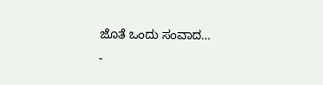ಜೊತೆ ಒಂದು ಸಂವಾದ…
-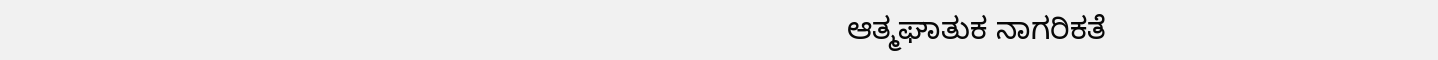ಆತ್ಮಘಾತುಕ ನಾಗರಿಕತೆ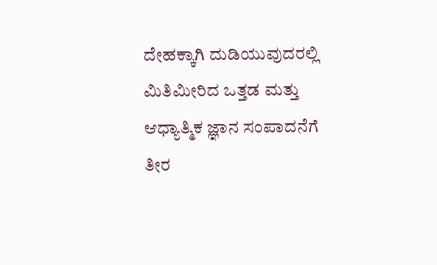ದೇಹಕ್ಕಾಗಿ ದುಡಿಯುವುದರಲ್ಲಿ ಮಿತಿಮೀರಿದ ಒತ್ತಡ ಮತ್ತು ಆಧ್ಯಾತ್ಮಿಕ ಜ್ಞಾನ ಸಂಪಾದನೆಗೆ ತೀರ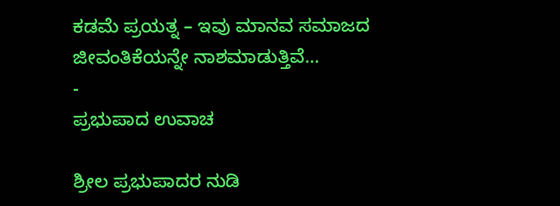ಕಡಮೆ ಪ್ರಯತ್ನ – ಇವು ಮಾನವ ಸಮಾಜದ ಜೀವಂತಿಕೆಯನ್ನೇ ನಾಶಮಾಡುತ್ತಿವೆ…
-
ಪ್ರಭುಪಾದ ಉವಾಚ

ಶ್ರೀಲ ಪ್ರಭುಪಾದರ ನುಡಿ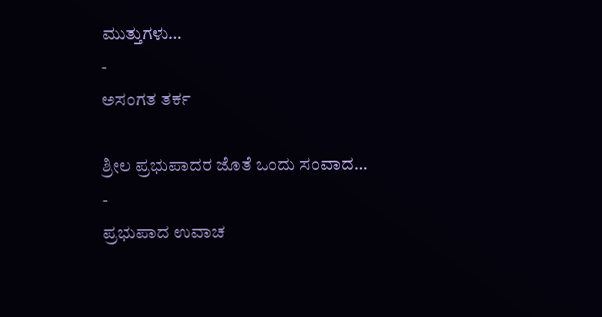ಮುತ್ತುಗಳು…
-
ಅಸಂಗತ ತರ್ಕ

ಶ್ರೀಲ ಪ್ರಭುಪಾದರ ಜೊತೆ ಒಂದು ಸಂವಾದ…
-
ಪ್ರಭುಪಾದ ಉವಾಚ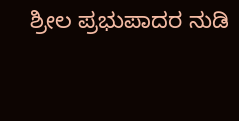ಶ್ರೀಲ ಪ್ರಭುಪಾದರ ನುಡಿ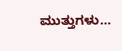ಮುತ್ತುಗಳು…